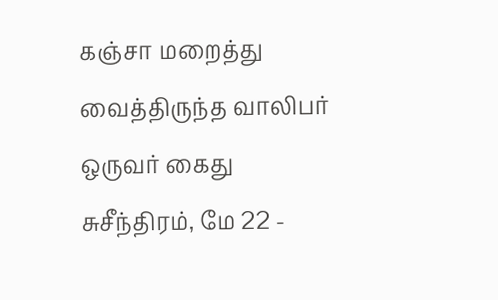கஞ்சா மறைத்து வைத்திருந்த வாலிபர் ஒருவர் கைது
சுசீந்திரம், மே 22 -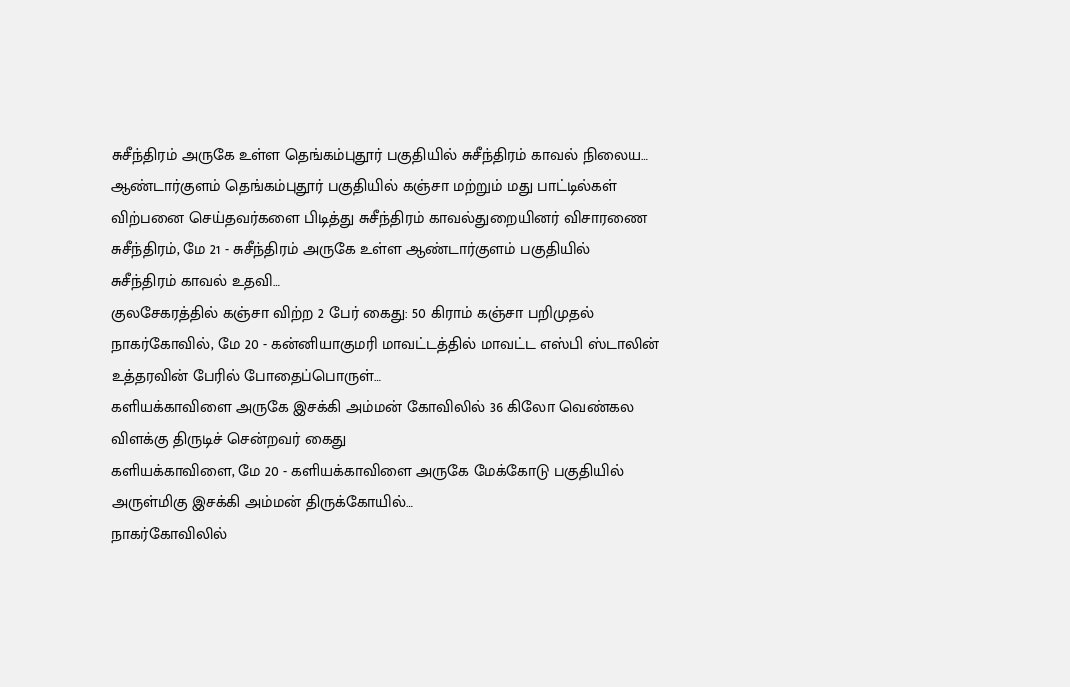சுசீந்திரம் அருகே உள்ள தெங்கம்புதூர் பகுதியில் சுசீந்திரம் காவல் நிலைய…
ஆண்டார்குளம் தெங்கம்புதூர் பகுதியில் கஞ்சா மற்றும் மது பாட்டில்கள் விற்பனை செய்தவர்களை பிடித்து சுசீந்திரம் காவல்துறையினர் விசாரணை
சுசீந்திரம், மே 21 - சுசீந்திரம் அருகே உள்ள ஆண்டார்குளம் பகுதியில் சுசீந்திரம் காவல் உதவி…
குலசேகரத்தில் கஞ்சா விற்ற 2 பேர் கைது: 50 கிராம் கஞ்சா பறிமுதல்
நாகர்கோவில், மே 20 - கன்னியாகுமரி மாவட்டத்தில் மாவட்ட எஸ்பி ஸ்டாலின் உத்தரவின் பேரில் போதைப்பொருள்…
களியக்காவிளை அருகே இசக்கி அம்மன் கோவிலில் 36 கிலோ வெண்கல விளக்கு திருடிச் சென்றவர் கைது
களியக்காவிளை, மே 20 - களியக்காவிளை அருகே மேக்கோடு பகுதியில் அருள்மிகு இசக்கி அம்மன் திருக்கோயில்…
நாகர்கோவிலில்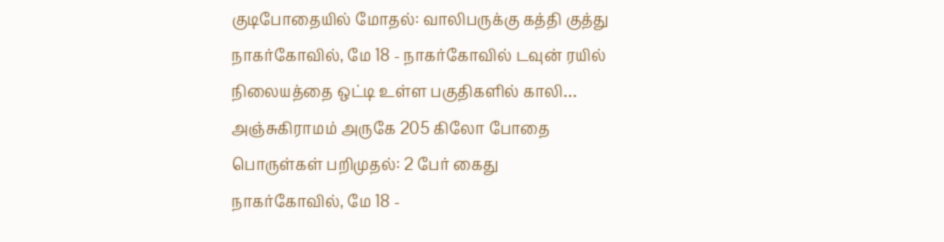குடிபோதையில் மோதல்: வாலிபருக்கு கத்தி குத்து
நாகர்கோவில், மே 18 - நாகர்கோவில் டவுன் ரயில் நிலையத்தை ஒட்டி உள்ள பகுதிகளில் காலி…
அஞ்சுகிராமம் அருகே 205 கிலோ போதை பொருள்கள் பறிமுதல்: 2 பேர் கைது
நாகர்கோவில், மே 18 -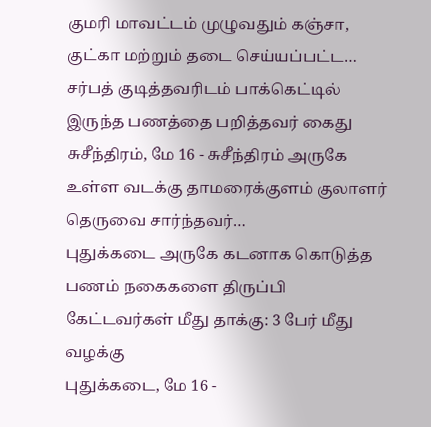குமரி மாவட்டம் முழுவதும் கஞ்சா, குட்கா மற்றும் தடை செய்யப்பட்ட…
சர்பத் குடித்தவரிடம் பாக்கெட்டில் இருந்த பணத்தை பறித்தவர் கைது
சுசீந்திரம், மே 16 - சுசீந்திரம் அருகே உள்ள வடக்கு தாமரைக்குளம் குலாளர் தெருவை சார்ந்தவர்…
புதுக்கடை அருகே கடனாக கொடுத்த பணம் நகைகளை திருப்பி கேட்டவர்கள் மீது தாக்கு: 3 பேர் மீது வழக்கு
புதுக்கடை, மே 16 -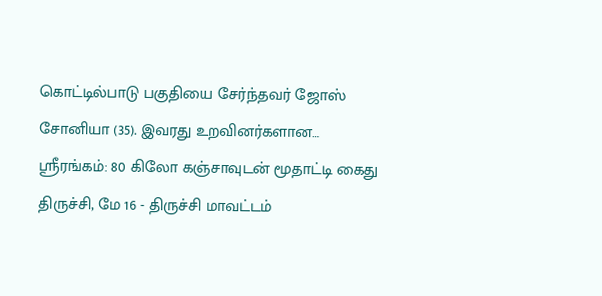கொட்டில்பாடு பகுதியை சேர்ந்தவர் ஜோஸ் சோனியா (35). இவரது உறவினர்களான…
ஸ்ரீரங்கம்: 80 கிலோ கஞ்சாவுடன் மூதாட்டி கைது
திருச்சி, மே 16 - திருச்சி மாவட்டம்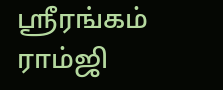ஸ்ரீரங்கம் ராம்ஜி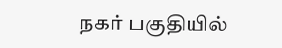நகர் பகுதியில்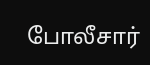போலீசார்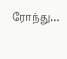ரோந்து…